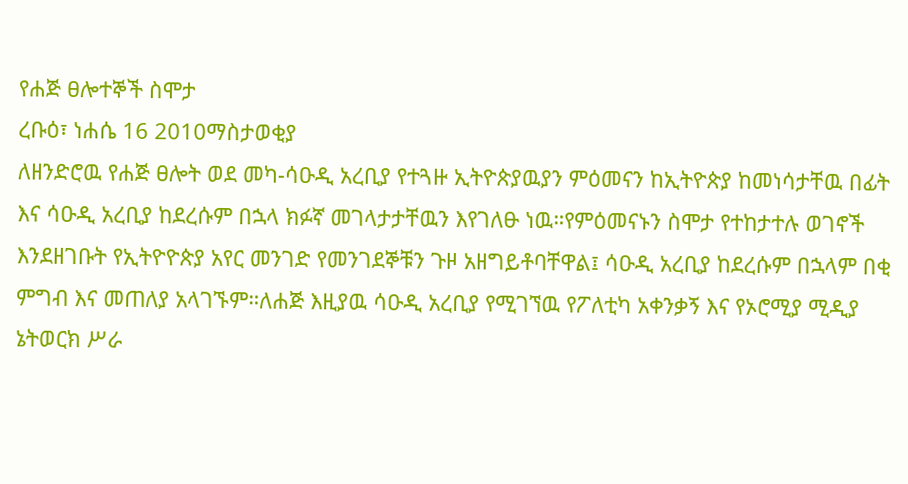የሐጅ ፀሎተኞች ስሞታ
ረቡዕ፣ ነሐሴ 16 2010ማስታወቂያ
ለዘንድሮዉ የሐጅ ፀሎት ወደ መካ-ሳዑዲ አረቢያ የተጓዙ ኢትዮጵያዉያን ምዕመናን ከኢትዮጵያ ከመነሳታቸዉ በፊት እና ሳዑዲ አረቢያ ከደረሱም በኋላ ክፉኛ መገላታታቸዉን እየገለፁ ነዉ።የምዕመናኑን ስሞታ የተከታተሉ ወገኖች እንደዘገቡት የኢትዮዮጵያ አየር መንገድ የመንገደኞቹን ጉዞ አዘግይቶባቸዋል፤ ሳዑዲ አረቢያ ከደረሱም በኋላም በቂ ምግብ እና መጠለያ አላገኙም።ለሐጅ እዚያዉ ሳዑዲ አረቢያ የሚገኘዉ የፖለቲካ አቀንቃኝ እና የኦሮሚያ ሚዲያ ኔትወርክ ሥራ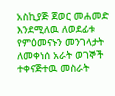አስኪያጅ ጀወር መሐመድ እንደሚለዉ ለወደፊቱ የምዕመናኑን መንገላታት ለመቀነሰ አራት ወገኞች ተቀናጅተዉ መስራት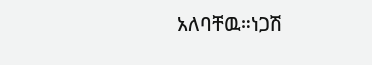አለባቸዉ።ነጋሽ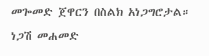መጐመድ ጀዋርን በስልክ አነጋግሮታል።
ነጋሽ መሐመድ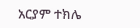አርያም ተክሌ